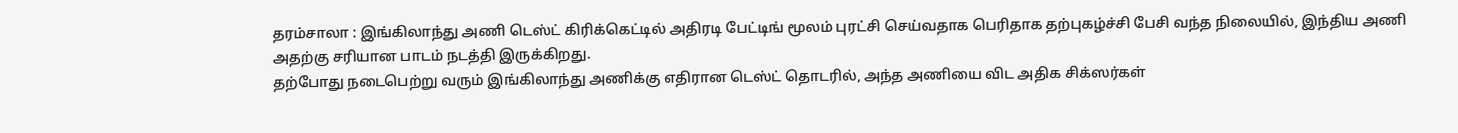தரம்சாலா : இங்கிலாந்து அணி டெஸ்ட் கிரிக்கெட்டில் அதிரடி பேட்டிங் மூலம் புரட்சி செய்வதாக பெரிதாக தற்புகழ்ச்சி பேசி வந்த நிலையில், இந்திய அணி அதற்கு சரியான பாடம் நடத்தி இருக்கிறது.
தற்போது நடைபெற்று வரும் இங்கிலாந்து அணிக்கு எதிரான டெஸ்ட் தொடரில், அந்த அணியை விட அதிக சிக்ஸர்கள்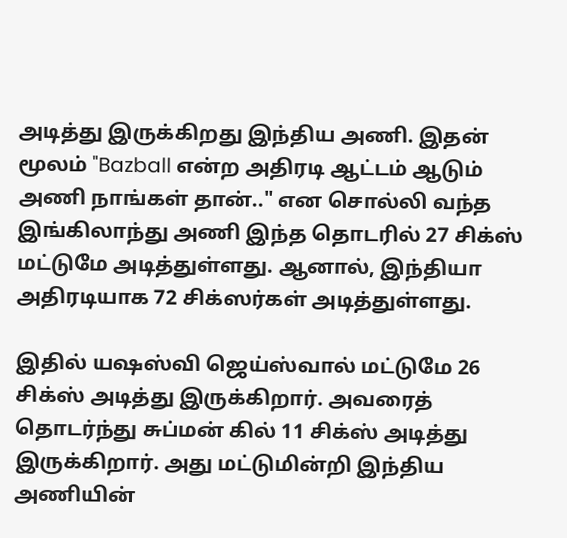அடித்து இருக்கிறது இந்திய அணி. இதன் மூலம் "Bazball என்ற அதிரடி ஆட்டம் ஆடும் அணி நாங்கள் தான்.." என சொல்லி வந்த இங்கிலாந்து அணி இந்த தொடரில் 27 சிக்ஸ் மட்டுமே அடித்துள்ளது. ஆனால், இந்தியா அதிரடியாக 72 சிக்ஸர்கள் அடித்துள்ளது.

இதில் யஷஸ்வி ஜெய்ஸ்வால் மட்டுமே 26 சிக்ஸ் அடித்து இருக்கிறார். அவரைத் தொடர்ந்து சுப்மன் கில் 11 சிக்ஸ் அடித்து இருக்கிறார். அது மட்டுமின்றி இந்திய அணியின்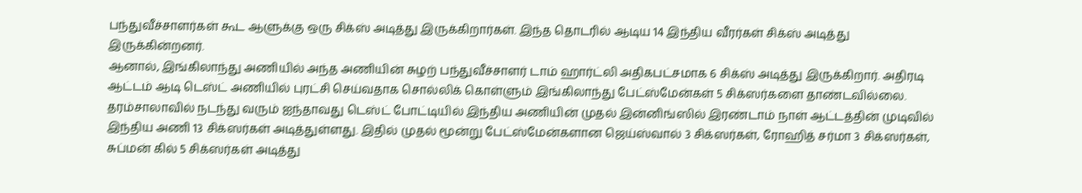பந்துவீச்சாளர்கள் கூட ஆளுக்கு ஒரு சிக்ஸ் அடித்து இருக்கிறார்கள். இந்த தொடரில் ஆடிய 14 இந்திய வீரர்கள் சிக்ஸ் அடித்து இருக்கின்றனர்.
ஆனால், இங்கிலாந்து அணியில் அந்த அணியின் சுழற் பந்துவீச்சாளர் டாம் ஹார்ட்லி அதிகபட்சமாக 6 சிக்ஸ் அடித்து இருக்கிறார். அதிரடி ஆட்டம் ஆடி டெஸ்ட் அணியில் புரட்சி செய்வதாக சொல்லிக் கொள்ளும் இங்கிலாந்து பேட்ஸ்மேன்கள் 5 சிக்ஸர்களை தாண்டவில்லை.
தரம்சாலாவில் நடந்து வரும் ஐந்தாவது டெஸ்ட் போட்டியில் இந்திய அணியின் முதல் இன்னிங்ஸில் இரண்டாம் நாள் ஆட்டத்தின் முடிவில் இந்திய அணி 13 சிக்ஸர்கள் அடித்துள்ளது. இதில் முதல் மூன்று பேட்ஸ்மேன்களான ஜெய்ஸ்வால் 3 சிக்ஸர்கள், ரோஹித் சர்மா 3 சிக்ஸர்கள், சுப்மன் கில் 5 சிக்ஸர்கள் அடித்து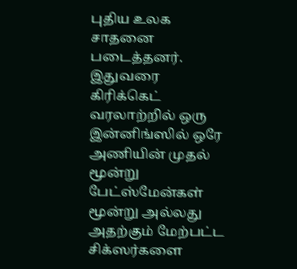புதிய உலக சாதனை படைத்தனர்.
இதுவரை கிரிக்கெட் வரலாற்றில் ஒரு இன்னிங்ஸில் ஒரே அணியின் முதல் மூன்று பேட்ஸ்மேன்கள் மூன்று அல்லது அதற்கும் மேற்பட்ட சிக்ஸர்களை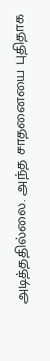அடித்ததில்லை. அந்த சாதனையை புதிதாக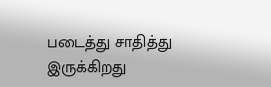படைத்து சாதித்து இருக்கிறது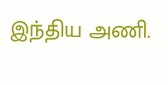இந்திய அணி.